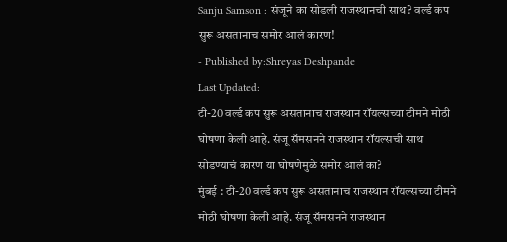Sanju Samson : संजूने का सोडली राजस्थानची साथ? वर्ल्ड कप सुरू असतानाच समोर आलं कारण!
- Published by:Shreyas Deshpande
Last Updated:
टी-20 वर्ल्ड कप सुरू असतानाच राजस्थान रॉयल्सच्या टीमने मोठी घोषणा केली आहे. संजू सॅमसनने राजस्थान रॉयल्सची साथ सोडण्याचं कारण या घोषणेमुळे समोर आलं का?
मुंबई : टी-20 वर्ल्ड कप सुरू असतानाच राजस्थान रॉयल्सच्या टीमने मोठी घोषणा केली आहे. संजू सॅमसनने राजस्थान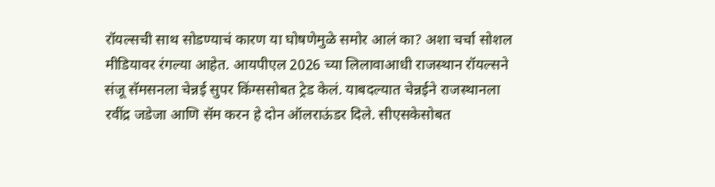रॉयल्सची साथ सोडण्याचं कारण या घोषणेमुळे समोर आलं का? अशा चर्चा सोशल मीडियावर रंगल्या आहेत. आयपीएल 2026 च्या लिलावाआधी राजस्थान रॉयल्सने संजू सॅमसनला चेन्नई सुपर किंग्ससोबत ट्रेड केलं. याबदल्यात चेन्नईने राजस्थानला रवींद्र जडेजा आणि सॅम करन हे दोन ऑलराऊंडर दिले. सीएसकेसोबत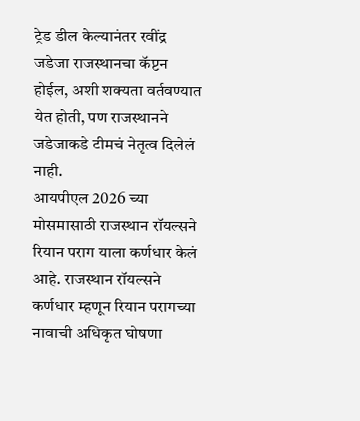ट्रेड डील केल्यानंतर रवींद्र जडेजा राजस्थानचा कॅप्टन होईल, अशी शक्यता वर्तवण्यात येत होती, पण राजस्थानने जडेजाकडे टीमचं नेतृत्व दिलेलं नाही.
आयपीएल 2026 च्या मोसमासाठी राजस्थान रॉयल्सने रियान पराग याला कर्णधार केलं आहे. राजस्थान रॉयल्सने कर्णधार म्हणून रियान परागच्या नावाची अधिकृत घोषणा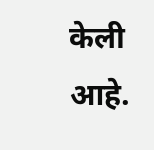केली आहे.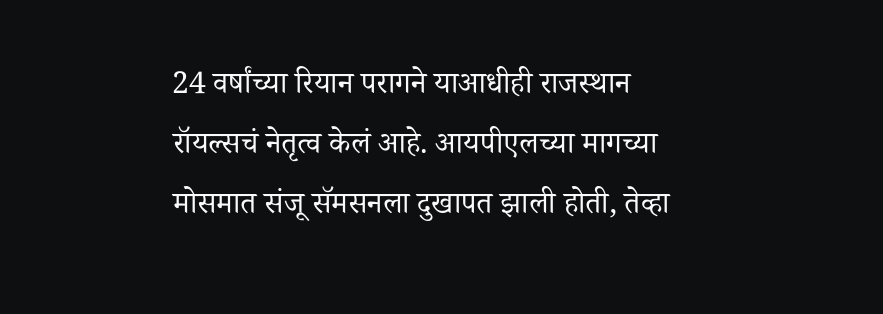24 वर्षांच्या रियान परागने याआधीही राजस्थान रॉयल्सचं नेतृत्व केलं आहे. आयपीएलच्या मागच्या मोसमात संजू सॅमसनला दुखापत झाली होती, तेव्हा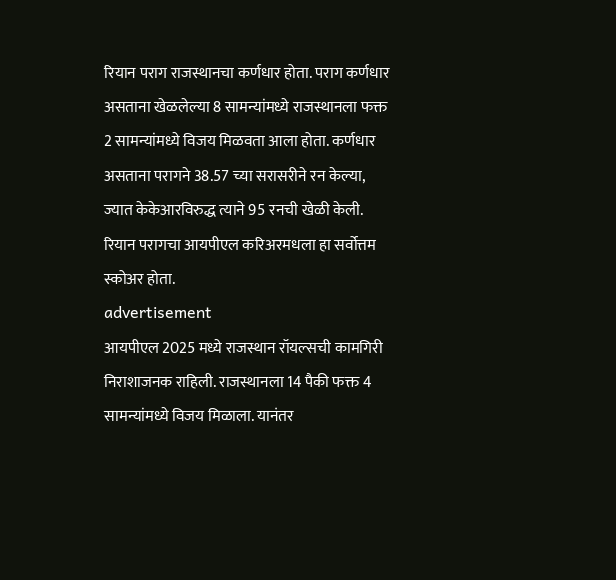रियान पराग राजस्थानचा कर्णधार होता. पराग कर्णधार असताना खेळलेल्या 8 सामन्यांमध्ये राजस्थानला फक्त 2 सामन्यांमध्ये विजय मिळवता आला होता. कर्णधार असताना परागने 38.57 च्या सरासरीने रन केल्या, ज्यात केकेआरविरुद्ध त्याने 95 रनची खेळी केली. रियान परागचा आयपीएल करिअरमधला हा सर्वोत्तम स्कोअर होता.
advertisement
आयपीएल 2025 मध्ये राजस्थान रॉयल्सची कामगिरी निराशाजनक राहिली. राजस्थानला 14 पैकी फक्त 4 सामन्यांमध्ये विजय मिळाला. यानंतर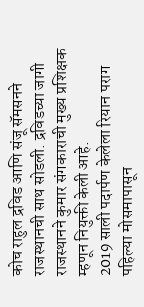कोच राहुल द्रविड आणि संजू सॅमसनने राजस्थानची साथ सोडली. द्रविडच्या जागी राजस्थानने कुमार संगकाराची मुख्य प्रशिक्षक म्हणून नियुक्ती केली आहे.
2019 साली पदार्पण केलेला रियान पराग पहिल्या मोसमापासून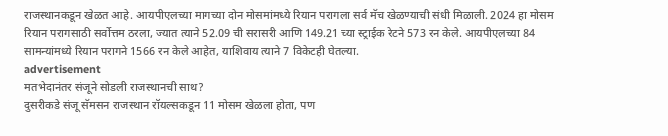राजस्थानकडून खेळत आहे. आयपीएलच्या मागच्या दोन मोसमांमध्ये रियान परागला सर्व मॅच खेळण्याची संधी मिळाली. 2024 हा मोसम रियान परागसाठी सर्वोत्तम ठरला, ज्यात त्याने 52.09 ची सरासरी आणि 149.21 च्या स्ट्राईक रेटने 573 रन केले. आयपीएलच्या 84 सामन्यांमध्ये रियान परागने 1566 रन केले आहेत, याशिवाय त्याने 7 विकेटही घेतल्या.
advertisement
मतभेदानंतर संजूने सोडली राजस्थानची साथ?
दुसरीकडे संजू सॅमसन राजस्थान रॉयल्सकडून 11 मोसम खेळला होता, पण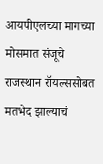आयपीएलच्या मागच्या मोसमात संजूचे राजस्थान रॉयल्ससोबत मतभेद झाल्याचं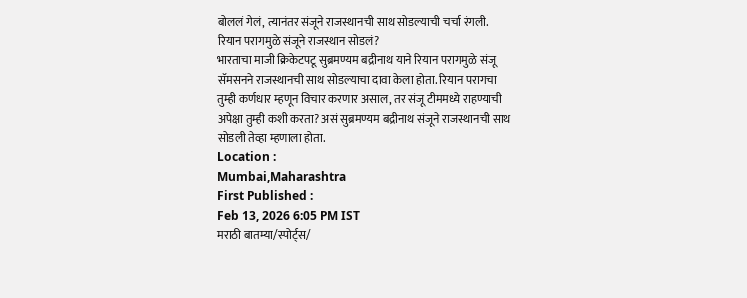बोललं गेलं, त्यानंतर संजूने राजस्थानची साथ सोडल्याची चर्चा रंगली.
रियान परागमुळे संजूने राजस्थान सोडलं?
भारताचा माजी क्रिकेटपटू सुब्रमण्यम बद्रीनाथ याने रियान परागमुळे संजू सॅमसनने राजस्थानची साथ सोडल्याचा दावा केला होता. रियान परागचा तुम्ही कर्णधार म्हणून विचार करणार असाल, तर संजू टीममध्ये राहण्याची अपेक्षा तुम्ही कशी करता? असं सुब्रमण्यम बद्रीनाथ संजूने राजस्थानची साथ सोडली तेव्हा म्हणाला होता.
Location :
Mumbai,Maharashtra
First Published :
Feb 13, 2026 6:05 PM IST
मराठी बातम्या/स्पोर्ट्स/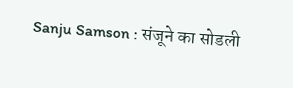Sanju Samson : संजूने का सोडली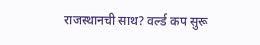राजस्थानची साथ? वर्ल्ड कप सुरू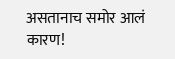असतानाच समोर आलं कारण!